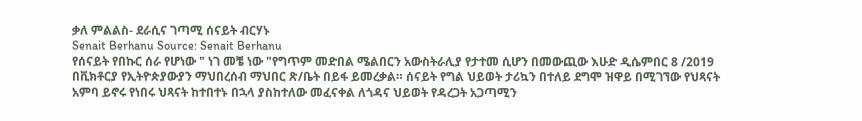ቃለ ምልልስ- ደራሲና ገጣሚ ሰናይት ብርሃኑ
Senait Berhanu Source: Senait Berhanu
የሰናይት የበኩር ሰራ የሆነው " ነገ መቼ ነው "የግጥም መድበል ሜልበርን አውስትራሊያ የታተመ ሲሆን በመውጪው እሁድ ዲሴምበር 8 /2019 በቪክቶርያ የኢትዮጵያውያን ማህበረሰብ ማህበር ጽ/ቤት በይፋ ይመረቃል። ሰናይት የግል ህይወት ታሪኳን በተለይ ደግሞ ዝዋይ በሚገኘው የህጻናት አምባ ይኖሩ የነበሩ ህጻናት ከተበተኑ በኋላ ያስከተለው መፈናቀል ለጎዳና ህይወት የዳረጋት አጋጣሚን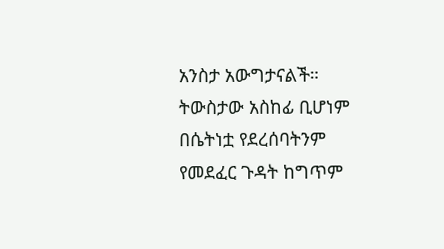አንስታ አውግታናልች። ትውስታው አስከፊ ቢሆነም በሴትነቷ የደረሰባትንም የመደፈር ጉዳት ከግጥም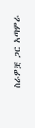ስራዎቿ ጋር አጣምራ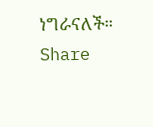ነግራናለች።
Share